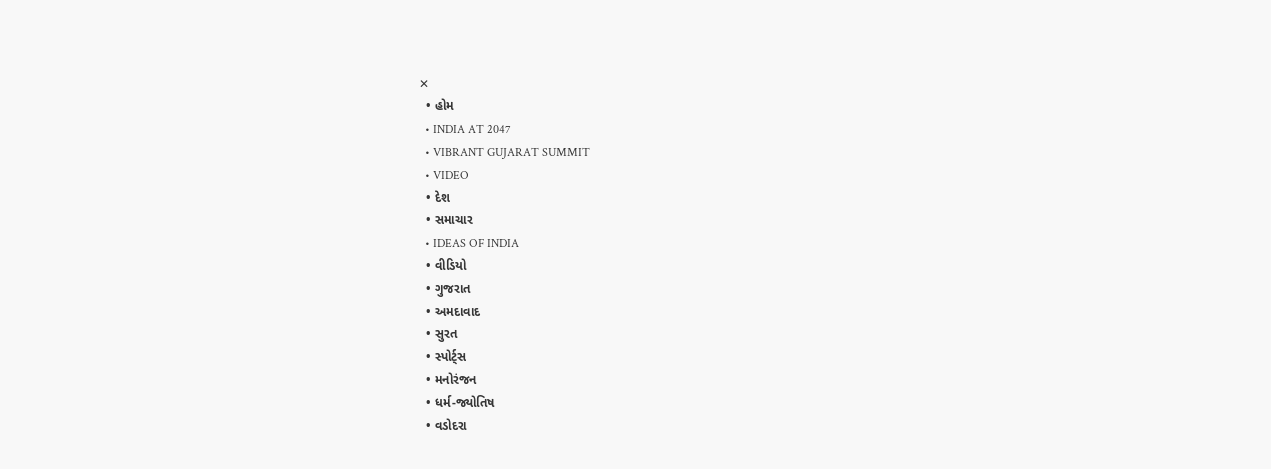✕
  • હોમ
  • INDIA AT 2047
  • VIBRANT GUJARAT SUMMIT
  • VIDEO
  • દેશ
  • સમાચાર
  • IDEAS OF INDIA
  • વીડિયો
  • ગુજરાત
  • અમદાવાદ
  • સુરત
  • સ્પોર્ટ્સ
  • મનોરંજન
  • ધર્મ-જ્યોતિષ
  • વડોદરા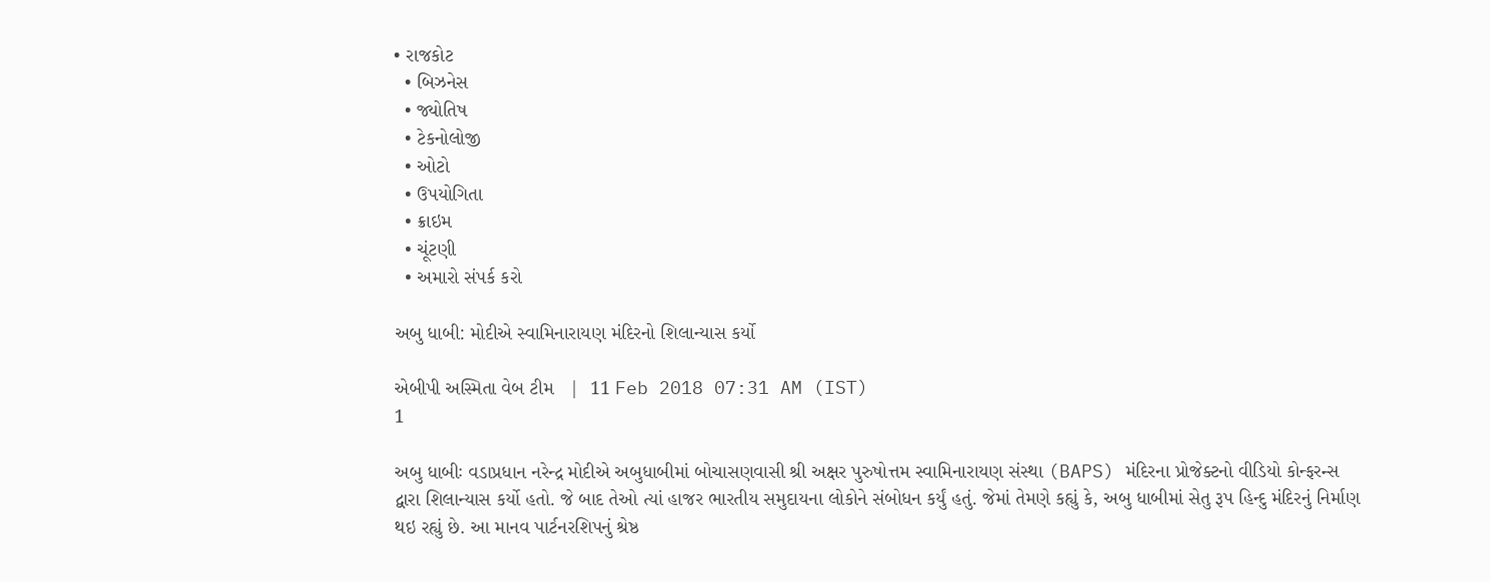• રાજકોટ
  • બિઝનેસ
  • જ્યોતિષ
  • ટેકનોલોજી
  • ઓટો
  • ઉપયોગિતા
  • ક્રાઇમ
  • ચૂંટણી
  • અમારો સંપર્ક કરો

અબુ ધાબી: મોદીએ સ્વામિનારાયણ મંદિરનો શિલાન્યાસ કર્યો

એબીપી અસ્મિતા વેબ ટીમ   |  11 Feb 2018 07:31 AM (IST)
1

અબુ ધાબીઃ વડાપ્રધાન નરેન્દ્ર મોદીએ અબુધાબીમાં બોચાસણવાસી શ્રી અક્ષર પુરુષોત્તમ સ્વામિનારાયણ સંસ્થા (BAPS) મંદિરના પ્રોજેક્ટનો વીડિયો કોન્ફરન્સ દ્વારા શિલાન્યાસ કર્યો હતો. જે બાદ તેઓ ત્યાં હાજર ભારતીય સમુદાયના લોકોને સંબોધન કર્યું હતું. જેમાં તેમણે કહ્યું કે, અબુ ધાબીમાં સેતુ રૂપ હિન્દુ મંદિરનું નિર્માણ થઇ રહ્યું છે. આ માનવ પાર્ટનરશિપનું શ્રેષ્ઠ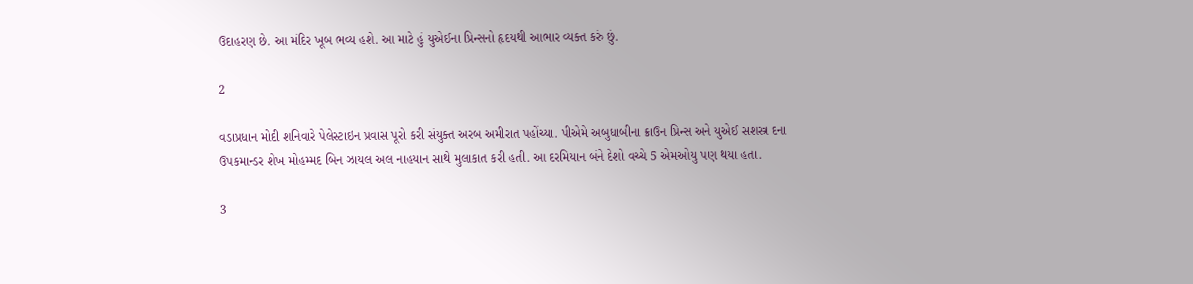ઉદાહરણ છે. આ મંદિર ખૂબ ભવ્ય હશે. આ માટે હું યુએઈના પ્રિન્સનો હૃદયથી આભાર વ્યક્ત કરું છું.

2

વડાપ્રધાન મોદી શનિવારે પેલેસ્ટાઇન પ્રવાસ પૂરો કરી સંયુક્ત અરબ અમીરાત પહોંચ્યા. પીએમે અબુધાબીના ક્રાઉન પ્રિન્સ અને યુએઈ સશસ્ત્ર દના ઉપકમાન્ડર શેખ મોહમ્મદ બિન ઝાયલ અલ નાહયાન સાથે મુલાકાત કરી હતી. આ દરમિયાન બંને દેશો વચ્ચે 5 એમઓયુ પણ થયા હતા.

3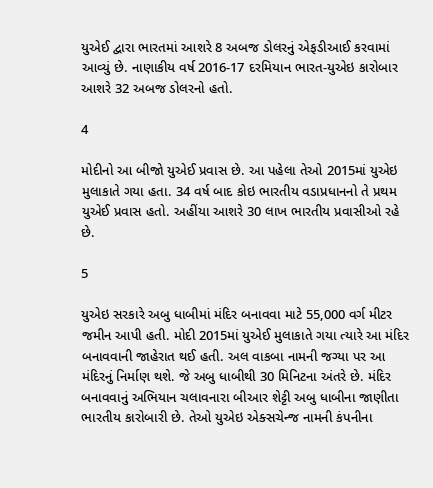યુએઈ દ્વારા ભારતમાં આશરે 8 અબજ ડોલરનું એફડીઆઈ કરવામાં આવ્યું છે. નાણાકીય વર્ષ 2016-17 દરમિયાન ભારત-યુએઇ કારોબાર આશરે 32 અબજ ડોલરનો હતો.

4

મોદીનો આ બીજો યુએઈ પ્રવાસ છે. આ પહેલા તેઓ 2015માં યુએઇ મુલાકાતે ગયા હતા. 34 વર્ષ બાદ કોઇ ભારતીય વડાપ્રધાનનો તે પ્રથમ યુએઈ પ્રવાસ હતો. અહીંયા આશરે 30 લાખ ભારતીય પ્રવાસીઓ રહે છે.

5

યુએઇ સરકારે અબુ ધાબીમાં મંદિર બનાવવા માટે 55,000 વર્ગ મીટર જમીન આપી હતી. મોદી 2015માં યુએઈ મુલાકાતે ગયા ત્યારે આ મંદિર બનાવવાની જાહેરાત થઈ હતી. અલ વાકબા નામની જગ્યા પર આ મંદિરનું નિર્માણ થશે. જે અબુ ધાબીથી 30 મિનિટના અંતરે છે. મંદિર બનાવવાનું અભિયાન ચલાવનારા બીઆર શેટ્ટી અબુ ધાબીના જાણીતા ભારતીય કારોબારી છે. તેઓ યુએઇ એક્સચેન્જ નામની કંપનીના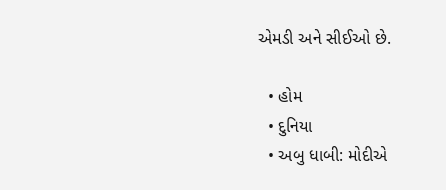એમડી અને સીઈઓ છે.

  • હોમ
  • દુનિયા
  • અબુ ધાબી: મોદીએ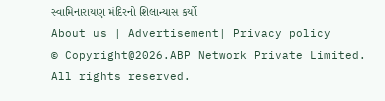સ્વામિનારાયણ મંદિરનો શિલાન્યાસ કર્યો
About us | Advertisement| Privacy policy
© Copyright@2026.ABP Network Private Limited. All rights reserved.